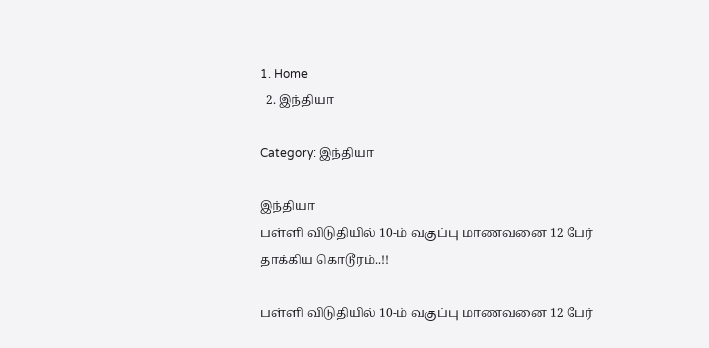1. Home
  2. இந்தியா

Category: இந்தியா

இந்தியா
பள்ளி விடுதியில் 10-ம் வகுப்பு மாணவனை 12 பேர் தாக்கிய கொடூரம்..!!

பள்ளி விடுதியில் 10-ம் வகுப்பு மாணவனை 12 பேர்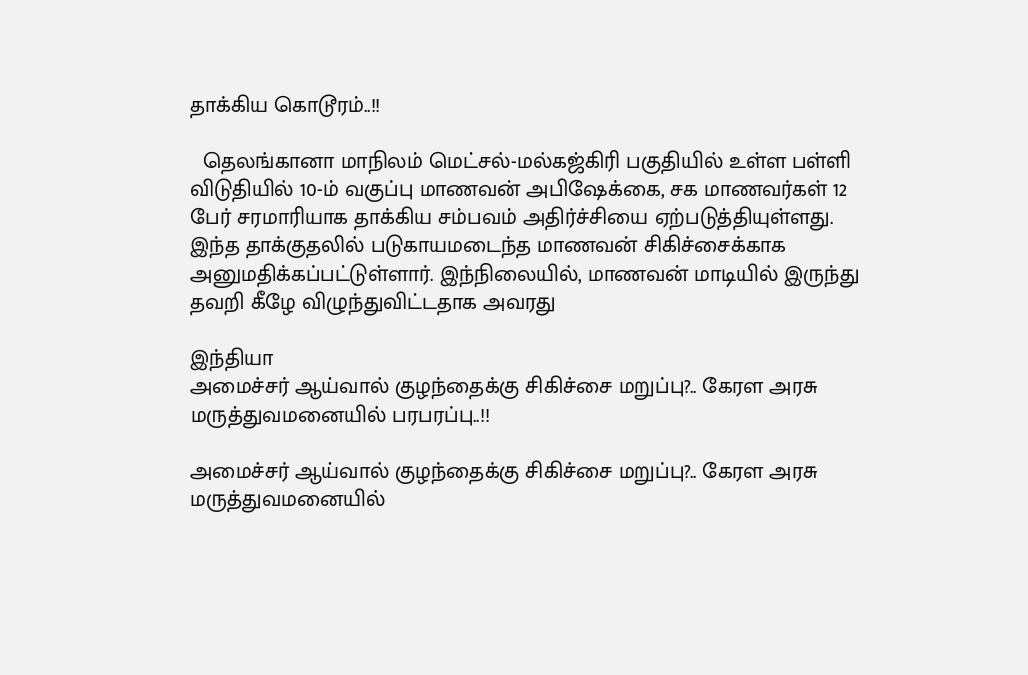தாக்கிய கொடூரம்..!!

  தெலங்கானா மாநிலம் மெட்சல்-மல்கஜ்கிரி பகுதியில் உள்ள பள்ளி விடுதியில் 10-ம் வகுப்பு மாணவன் அபிஷேக்கை, சக மாணவர்கள் 12 பேர் சரமாரியாக தாக்கிய சம்பவம் அதிர்ச்சியை ஏற்படுத்தியுள்ளது. இந்த தாக்குதலில் படுகாயமடைந்த மாணவன் சிகிச்சைக்காக அனுமதிக்கப்பட்டுள்ளார். இந்நிலையில், மாணவன் மாடியில் இருந்து தவறி கீழே விழுந்துவிட்டதாக அவரது

இந்தியா
அமைச்சர் ஆய்வால் குழந்தைக்கு சிகிச்சை மறுப்பு?.. கேரள அரசு மருத்துவமனையில் பரபரப்பு..!!

அமைச்சர் ஆய்வால் குழந்தைக்கு சிகிச்சை மறுப்பு?.. கேரள அரசு மருத்துவமனையில்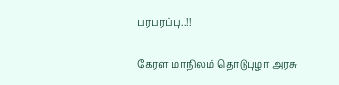பரபரப்பு..!!

கேரள மாநிலம் தொடுபுழா அரசு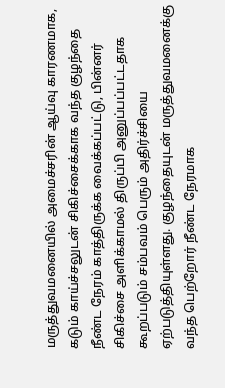மருத்துவமனையில் அமைச்சரின் ஆய்வு காரணமாக, கடும் காய்ச்சலுடன் சிகிச்சைக்காக வந்த குழந்தை நீண்ட நேரம் காத்திருக்க வைக்கப்பட்டு, பின்னர் சிகிச்சை அளிக்காமல் திருப்பி அனுப்பப்பட்டதாக கூறப்படும் சம்பவம் பெரும் அதிர்ச்சியை ஏற்படுத்தியுள்ளது. குழந்தையுடன் மருத்துவமனைக்கு வந்த பெற்றோர் நீண்ட நேரமாக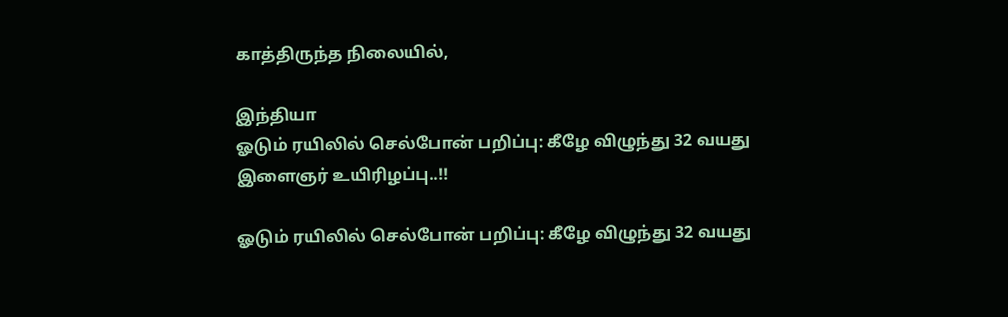காத்திருந்த நிலையில்,

இந்தியா
ஓடும் ரயிலில் செல்போன் பறிப்பு: கீழே விழுந்து 32 வயது இளைஞர் உயிரிழப்பு..!!

ஓடும் ரயிலில் செல்போன் பறிப்பு: கீழே விழுந்து 32 வயது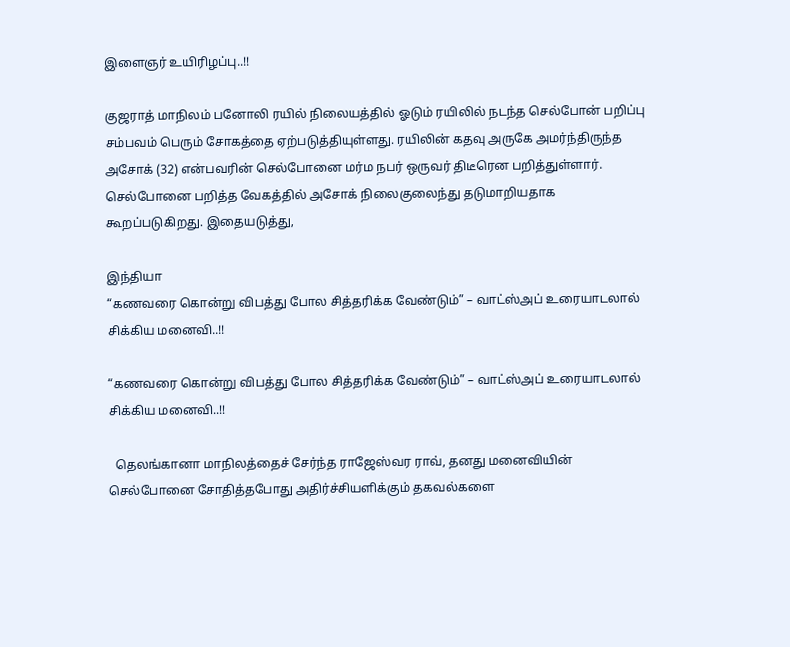இளைஞர் உயிரிழப்பு..!!

குஜராத் மாநிலம் பனோலி ரயில் நிலையத்தில் ஓடும் ரயிலில் நடந்த செல்போன் பறிப்பு சம்பவம் பெரும் சோகத்தை ஏற்படுத்தியுள்ளது. ரயிலின் கதவு அருகே அமர்ந்திருந்த அசோக் (32) என்பவரின் செல்போனை மர்ம நபர் ஒருவர் திடீரென பறித்துள்ளார். செல்போனை பறித்த வேகத்தில் அசோக் நிலைகுலைந்து தடுமாறியதாக கூறப்படுகிறது. இதையடுத்து,

இந்தியா
“கணவரை கொன்று விபத்து போல சித்தரிக்க வேண்டும்” – வாட்ஸ்அப் உரையாடலால் சிக்கிய மனைவி..!!

“கணவரை கொன்று விபத்து போல சித்தரிக்க வேண்டும்” – வாட்ஸ்அப் உரையாடலால் சிக்கிய மனைவி..!!

  தெலங்கானா மாநிலத்தைச் சேர்ந்த ராஜேஸ்வர ராவ், தனது மனைவியின் செல்போனை சோதித்தபோது அதிர்ச்சியளிக்கும் தகவல்களை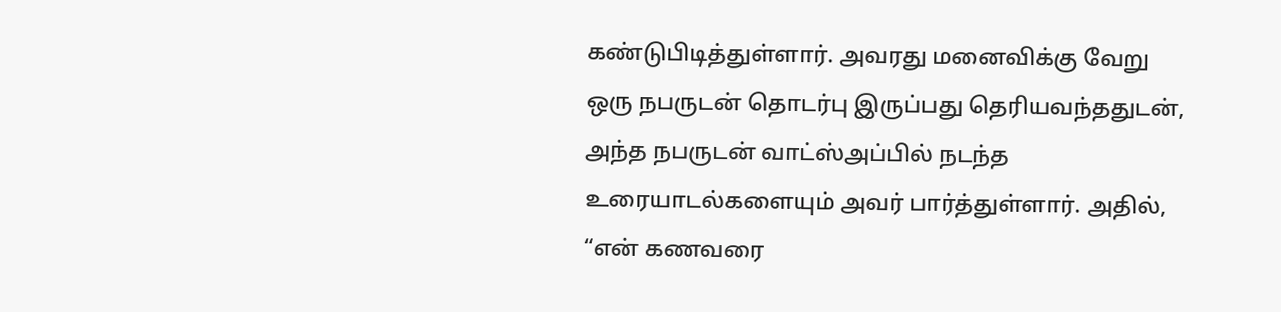கண்டுபிடித்துள்ளார். அவரது மனைவிக்கு வேறு ஒரு நபருடன் தொடர்பு இருப்பது தெரியவந்ததுடன், அந்த நபருடன் வாட்ஸ்அப்பில் நடந்த உரையாடல்களையும் அவர் பார்த்துள்ளார். அதில், “என் கணவரை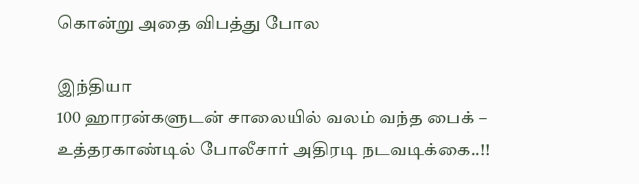கொன்று அதை விபத்து போல

இந்தியா
100 ஹாரன்களுடன் சாலையில் வலம் வந்த பைக் – உத்தரகாண்டில் போலீசார் அதிரடி நடவடிக்கை..!!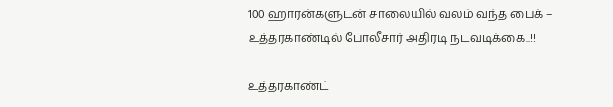100 ஹாரன்களுடன் சாலையில் வலம் வந்த பைக் – உத்தரகாண்டில் போலீசார் அதிரடி நடவடிக்கை..!!

உத்தரகாண்ட்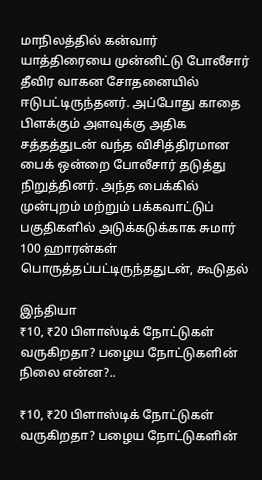மாநிலத்தில் கன்வார் யாத்திரையை முன்னிட்டு போலீசார் தீவிர வாகன சோதனையில் ஈடுபட்டிருந்தனர். அப்போது காதை பிளக்கும் அளவுக்கு அதிக சத்தத்துடன் வந்த விசித்திரமான பைக் ஒன்றை போலீசார் தடுத்து நிறுத்தினர். அந்த பைக்கில் முன்புறம் மற்றும் பக்கவாட்டுப் பகுதிகளில் அடுக்கடுக்காக சுமார் 100 ஹாரன்கள் பொருத்தப்பட்டிருந்ததுடன், கூடுதல்

இந்தியா
₹10, ₹20 பிளாஸ்டிக் நோட்டுகள் வருகிறதா? பழைய நோட்டுகளின் நிலை என்ன?..

₹10, ₹20 பிளாஸ்டிக் நோட்டுகள் வருகிறதா? பழைய நோட்டுகளின்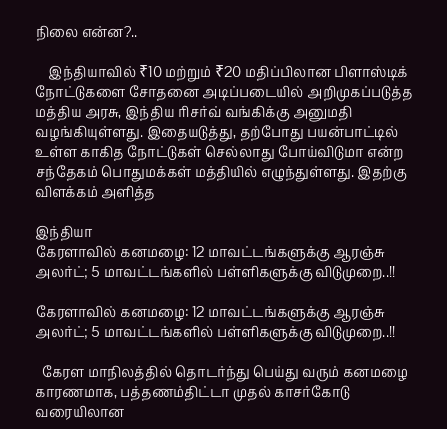நிலை என்ன?..

    இந்தியாவில் ₹10 மற்றும் ₹20 மதிப்பிலான பிளாஸ்டிக் நோட்டுகளை சோதனை அடிப்படையில் அறிமுகப்படுத்த மத்திய அரசு, இந்திய ரிசர்வ் வங்கிக்கு அனுமதி வழங்கியுள்ளது. இதையடுத்து, தற்போது பயன்பாட்டில் உள்ள காகித நோட்டுகள் செல்லாது போய்விடுமா என்ற சந்தேகம் பொதுமக்கள் மத்தியில் எழுந்துள்ளது. இதற்கு விளக்கம் அளித்த

இந்தியா
கேரளாவில் கனமழை: 12 மாவட்டங்களுக்கு ஆரஞ்சு அலர்ட்; 5 மாவட்டங்களில் பள்ளிகளுக்கு விடுமுறை..!!

கேரளாவில் கனமழை: 12 மாவட்டங்களுக்கு ஆரஞ்சு அலர்ட்; 5 மாவட்டங்களில் பள்ளிகளுக்கு விடுமுறை..!!

  கேரள மாநிலத்தில் தொடர்ந்து பெய்து வரும் கனமழை காரணமாக, பத்தணம்திட்டா முதல் காசர்கோடு வரையிலான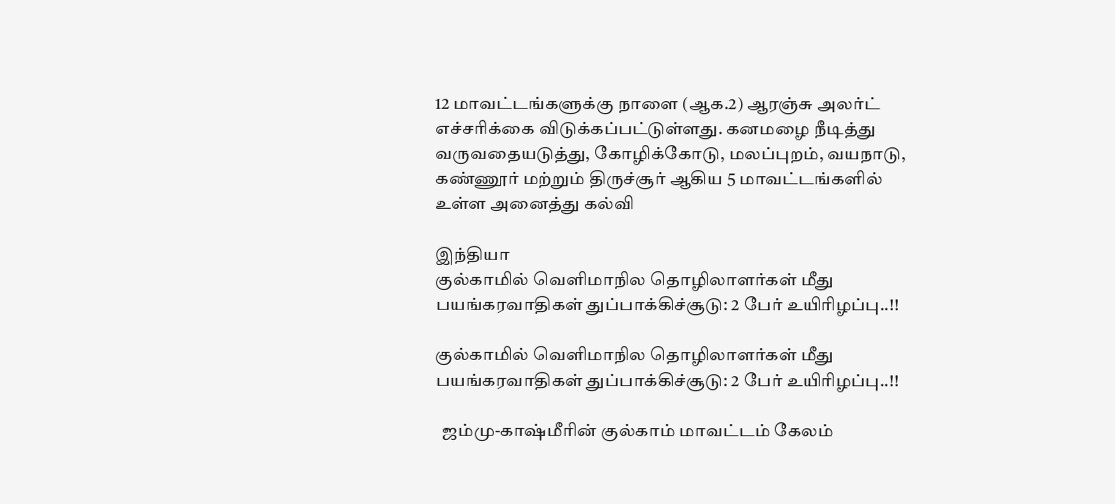12 மாவட்டங்களுக்கு நாளை (ஆக.2) ஆரஞ்சு அலர்ட் எச்சரிக்கை விடுக்கப்பட்டுள்ளது. கனமழை நீடித்து வருவதையடுத்து, கோழிக்கோடு, மலப்புறம், வயநாடு, கண்ணூர் மற்றும் திருச்சூர் ஆகிய 5 மாவட்டங்களில் உள்ள அனைத்து கல்வி

இந்தியா
குல்காமில் வெளிமாநில தொழிலாளர்கள் மீது பயங்கரவாதிகள் துப்பாக்கிச்சூடு: 2 பேர் உயிரிழப்பு..!!

குல்காமில் வெளிமாநில தொழிலாளர்கள் மீது பயங்கரவாதிகள் துப்பாக்கிச்சூடு: 2 பேர் உயிரிழப்பு..!!

  ஜம்மு-காஷ்மீரின் குல்காம் மாவட்டம் கேலம்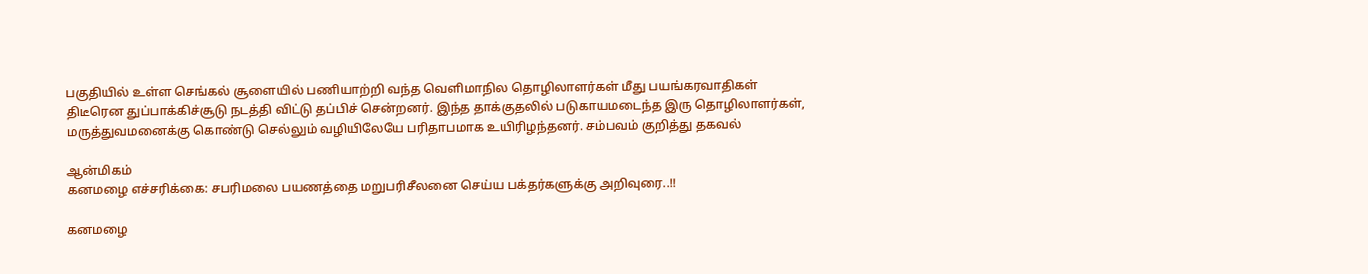பகுதியில் உள்ள செங்கல் சூளையில் பணியாற்றி வந்த வெளிமாநில தொழிலாளர்கள் மீது பயங்கரவாதிகள் திடீரென துப்பாக்கிச்சூடு நடத்தி விட்டு தப்பிச் சென்றனர். இந்த தாக்குதலில் படுகாயமடைந்த இரு தொழிலாளர்கள், மருத்துவமனைக்கு கொண்டு செல்லும் வழியிலேயே பரிதாபமாக உயிரிழந்தனர். சம்பவம் குறித்து தகவல்

ஆன்மிகம்
கனமழை எச்சரிக்கை: சபரிமலை பயணத்தை மறுபரிசீலனை செய்ய பக்தர்களுக்கு அறிவுரை..!!

கனமழை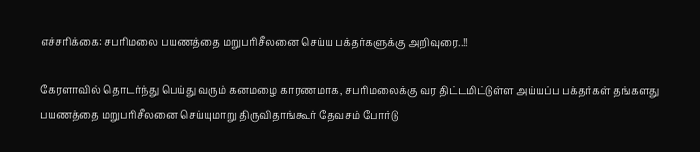எச்சரிக்கை: சபரிமலை பயணத்தை மறுபரிசீலனை செய்ய பக்தர்களுக்கு அறிவுரை..!!

கேரளாவில் தொடர்ந்து பெய்து வரும் கனமழை காரணமாக, சபரிமலைக்கு வர திட்டமிட்டுள்ள அய்யப்ப பக்தர்கள் தங்களது பயணத்தை மறுபரிசீலனை செய்யுமாறு திருவிதாங்கூர் தேவசம் போர்டு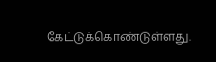கேட்டுக்கொண்டுள்ளது.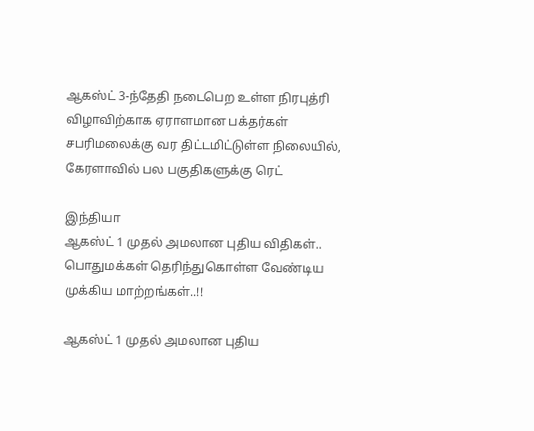ஆகஸ்ட் 3-ந்தேதி நடைபெற உள்ள நிரபுத்ரி விழாவிற்காக ஏராளமான பக்தர்கள் சபரிமலைக்கு வர திட்டமிட்டுள்ள நிலையில், கேரளாவில் பல பகுதிகளுக்கு ரெட்

இந்தியா
ஆகஸ்ட் 1 முதல் அமலான புதிய விதிகள்.. பொதுமக்கள் தெரிந்துகொள்ள வேண்டிய முக்கிய மாற்றங்கள்..!!

ஆகஸ்ட் 1 முதல் அமலான புதிய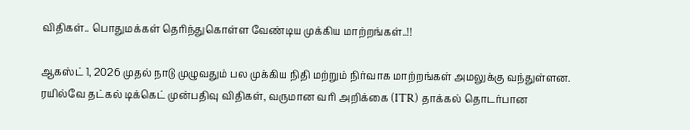விதிகள்.. பொதுமக்கள் தெரிந்துகொள்ள வேண்டிய முக்கிய மாற்றங்கள்..!!

ஆகஸ்ட் 1, 2026 முதல் நாடு முழுவதும் பல முக்கிய நிதி மற்றும் நிர்வாக மாற்றங்கள் அமலுக்கு வந்துள்ளன. ரயில்வே தட்கல் டிக்கெட் முன்பதிவு விதிகள், வருமான வரி அறிக்கை (ITR) தாக்கல் தொடர்பான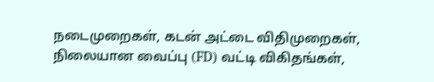நடைமுறைகள், கடன் அட்டை விதிமுறைகள், நிலையான வைப்பு (FD) வட்டி விகிதங்கள்,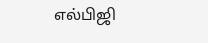எல்பிஜி